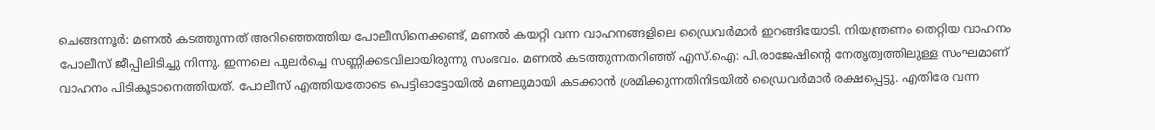ചെങ്ങന്നൂര്‍: മണല്‍ കടത്തുന്നത്‌ അറിഞ്ഞെത്തിയ പോലീസിനെക്കണ്ട്‌, മണല്‍ കയറ്റി വന്ന വാഹനങ്ങളിലെ ഡ്രൈവര്‍മാര്‍ ഇറങ്ങിയോടി. നിയന്ത്രണം തെറ്റിയ വാഹനം പോലീസ്‌ ജീപ്പിലിടിച്ചു നിന്നു. ഇന്നലെ പുലര്‍ച്ചെ സണ്ണിക്കടവിലായിരുന്നു സംഭവം. മണല്‍ കടത്തുന്നതറിഞ്ഞ്‌ എസ്‌.ഐ: പി.രാജേഷിന്റെ നേതൃത്വത്തിലുള്ള സംഘമാണ്‌ വാഹനം പിടികൂടാനെത്തിയത്‌. പോലീസ്‌ എത്തിയതോടെ പെട്ടിഓട്ടോയില്‍ മണലുമായി കടക്കാന്‍ ശ്രമിക്കുന്നതിനിടയില്‍ ഡ്രൈവര്‍മാര്‍ രക്ഷപ്പെട്ടു. എതിരേ വന്ന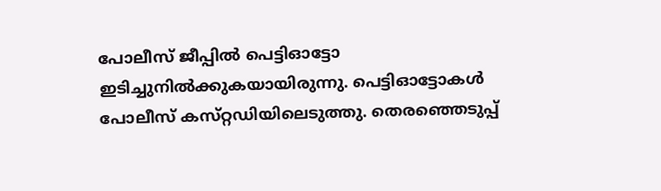പോലീസ്‌ ജീപ്പില്‍ പെട്ടിഓട്ടോ ഇടിച്ചുനില്‍ക്കുകയായിരുന്നു. പെട്ടിഓട്ടോകള്‍ പോലീസ്‌ കസ്‌റ്റഡിയിലെടുത്തു. തെരഞ്ഞെടുപ്പ്‌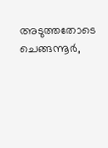അടുത്തതോടെ ചെങ്ങന്നൂര്‍,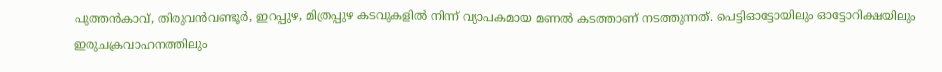പുത്തന്‍കാവ്‌, തിരുവന്‍വണ്ടൂര്‍, ഇറപ്പുഴ, മിത്രപ്പുഴ കടവുകളില്‍ നിന്ന്‌ വ്യാപകമായ മണല്‍ കടത്താണ്‌ നടത്തുന്നത്‌. പെട്ടിഓട്ടോയിലും ഓട്ടോറിക്ഷയിലും ഇരുചക്രവാഹനത്തിലും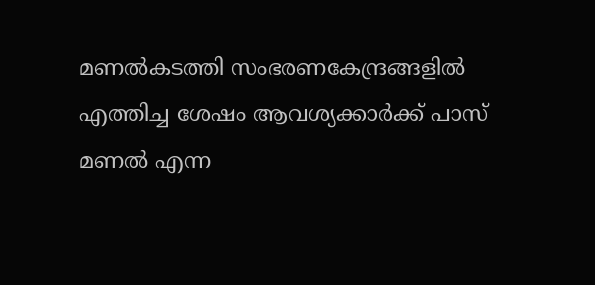മണല്‍കടത്തി സംഭരണകേന്ദ്രങ്ങളില്‍ എത്തിച്ച ശേഷം ആവശ്യക്കാര്‍ക്ക്‌ പാസ്‌ മണല്‍ എന്ന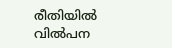രീതിയില്‍ വില്‍പന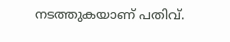നടത്തുകയാണ്‌ പതിവ്‌.